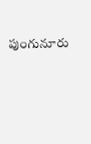పుంగునూరు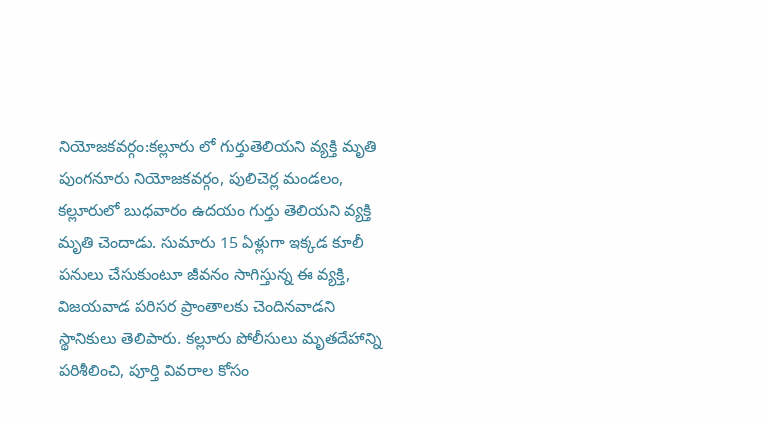నియోజకవర్గం:కల్లూరు లో గుర్తుతెలియని వ్యక్తి మృతి
పుంగనూరు నియోజకవర్గం, పులిచెర్ల మండలం, కల్లూరులో బుధవారం ఉదయం గుర్తు తెలియని వ్యక్తి మృతి చెందాడు. సుమారు 15 ఏళ్లుగా ఇక్కడ కూలీ పనులు చేసుకుంటూ జీవనం సాగిస్తున్న ఈ వ్యక్తి, విజయవాడ పరిసర ప్రాంతాలకు చెందినవాడని స్థానికులు తెలిపారు. కల్లూరు పోలీసులు మృతదేహాన్ని పరిశీలించి, పూర్తి వివరాల కోసం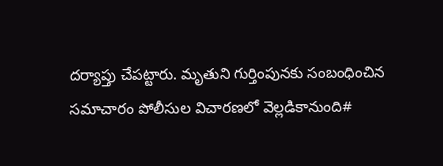దర్యాప్తు చేపట్టారు. మృతుని గుర్తింపునకు సంబంధించిన సమాచారం పోలీసుల విచారణలో వెల్లడికానుంది#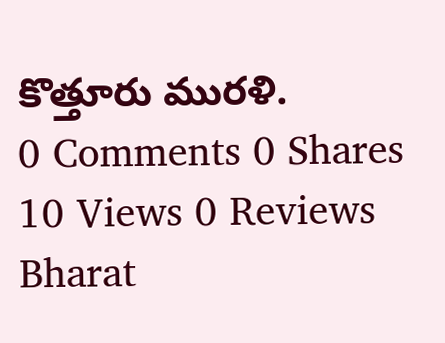కొత్తూరు మురళి.
0 Comments 0 Shares 10 Views 0 Reviews
Bharat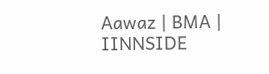Aawaz | BMA | IINNSIDE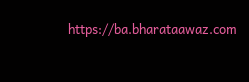https://ba.bharataawaz.com